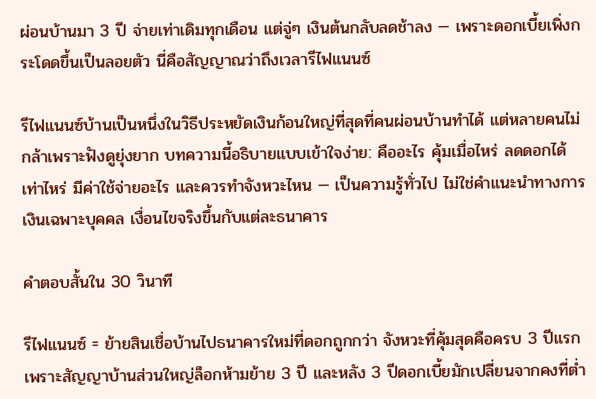ผ่อนบ้านมา 3 ปี จ่ายเท่าเดิมทุกเดือน แต่จู่ๆ เงินต้นกลับลดช้าลง — เพราะดอกเบี้ยเพิ่งกระโดดขึ้นเป็นลอยตัว นี่คือสัญญาณว่าถึงเวลารีไฟแนนซ์

รีไฟแนนซ์บ้านเป็นหนึ่งในวิธีประหยัดเงินก้อนใหญ่ที่สุดที่คนผ่อนบ้านทำได้ แต่หลายคนไม่กล้าเพราะฟังดูยุ่งยาก บทความนี้อธิบายแบบเข้าใจง่าย: คืออะไร คุ้มเมื่อไหร่ ลดดอกได้เท่าไหร่ มีค่าใช้จ่ายอะไร และควรทำจังหวะไหน — เป็นความรู้ทั่วไป ไม่ใช่คำแนะนำทางการเงินเฉพาะบุคคล เงื่อนไขจริงขึ้นกับแต่ละธนาคาร

คำตอบสั้นใน 30 วินาที

รีไฟแนนซ์ = ย้ายสินเชื่อบ้านไปธนาคารใหม่ที่ดอกถูกกว่า จังหวะที่คุ้มสุดคือครบ 3 ปีแรก เพราะสัญญาบ้านส่วนใหญ่ล็อกห้ามย้าย 3 ปี และหลัง 3 ปีดอกเบี้ยมักเปลี่ยนจากคงที่ต่ำ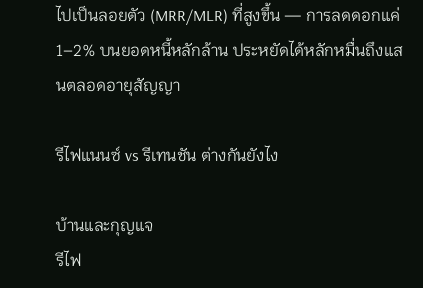ไปเป็นลอยตัว (MRR/MLR) ที่สูงขึ้น — การลดดอกแค่ 1–2% บนยอดหนี้หลักล้าน ประหยัดได้หลักหมื่นถึงแสนตลอดอายุสัญญา

รีไฟแนนซ์ vs รีเทนชัน ต่างกันยังไง

บ้านและกุญแจ
รีไฟ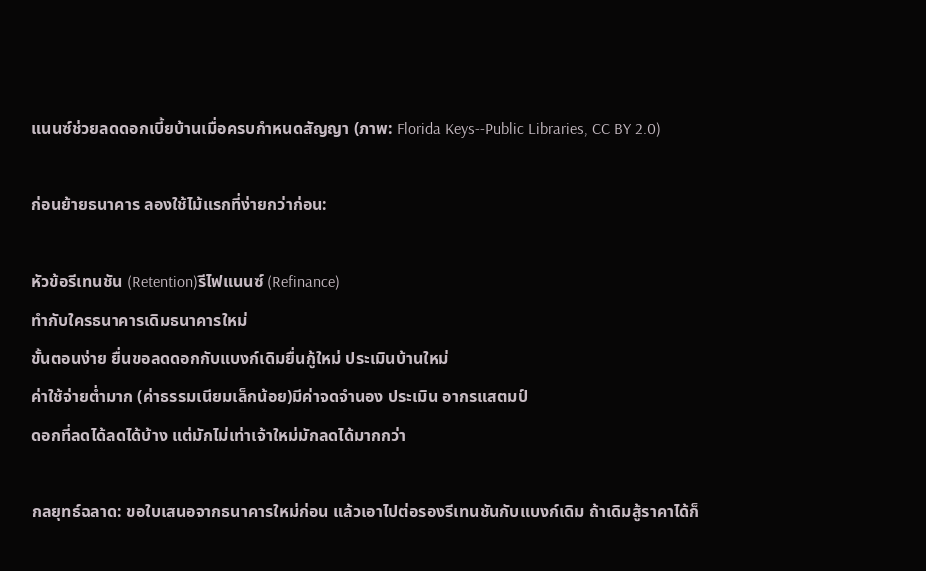แนนซ์ช่วยลดดอกเบี้ยบ้านเมื่อครบกำหนดสัญญา (ภาพ: Florida Keys--Public Libraries, CC BY 2.0)

ก่อนย้ายธนาคาร ลองใช้ไม้แรกที่ง่ายกว่าก่อน:

หัวข้อรีเทนชัน (Retention)รีไฟแนนซ์ (Refinance)
ทำกับใครธนาคารเดิมธนาคารใหม่
ขั้นตอนง่าย ยื่นขอลดดอกกับแบงก์เดิมยื่นกู้ใหม่ ประเมินบ้านใหม่
ค่าใช้จ่ายต่ำมาก (ค่าธรรมเนียมเล็กน้อย)มีค่าจดจำนอง ประเมิน อากรแสตมป์
ดอกที่ลดได้ลดได้บ้าง แต่มักไม่เท่าเจ้าใหม่มักลดได้มากกว่า

กลยุทธ์ฉลาด: ขอใบเสนอจากธนาคารใหม่ก่อน แล้วเอาไปต่อรองรีเทนชันกับแบงก์เดิม ถ้าเดิมสู้ราคาได้ก็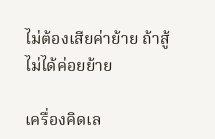ไม่ต้องเสียค่าย้าย ถ้าสู้ไม่ได้ค่อยย้าย

เครื่องคิดเล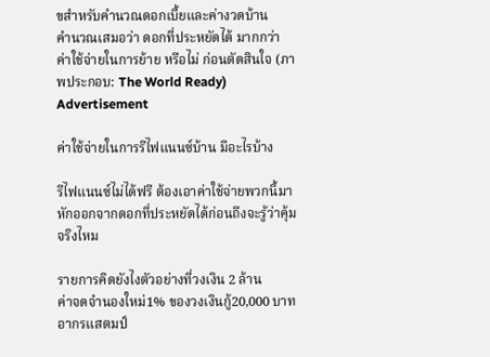ขสำหรับคำนวณดอกเบี้ยและค่างวดบ้าน
คำนวณเสมอว่า ดอกที่ประหยัดได้ มากกว่า ค่าใช้จ่ายในการย้าย หรือไม่ ก่อนตัดสินใจ (ภาพประกอบ: The World Ready)
Advertisement

ค่าใช้จ่ายในการรีไฟแนนซ์บ้าน มีอะไรบ้าง

รีไฟแนนซ์ไม่ได้ฟรี ต้องเอาค่าใช้จ่ายพวกนี้มาหักออกจากดอกที่ประหยัดได้ก่อนถึงจะรู้ว่าคุ้มจริงไหม

รายการคิดยังไงตัวอย่างที่วงเงิน 2 ล้าน
ค่าจดจำนองใหม่1% ของวงเงินกู้20,000 บาท
อากรแสตมป์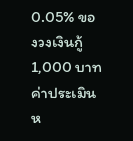0.05% ของวงเงินกู้1,000 บาท
ค่าประเมินห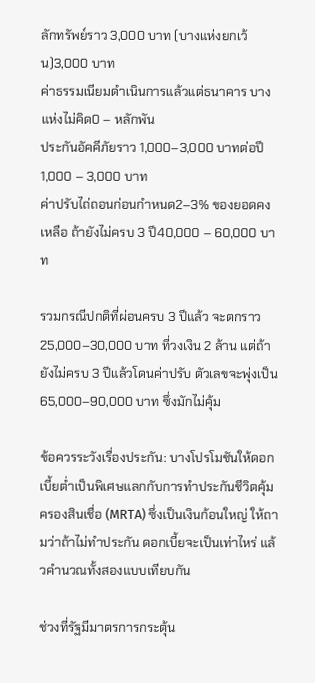ลักทรัพย์ราว 3,000 บาท (บางแห่งยกเว้น)3,000 บาท
ค่าธรรมเนียมดำเนินการแล้วแต่ธนาคาร บางแห่งไม่คิด0 – หลักพัน
ประกันอัคคีภัยราว 1,000–3,000 บาทต่อปี1,000 – 3,000 บาท
ค่าปรับไถ่ถอนก่อนกำหนด2–3% ของยอดคงเหลือ ถ้ายังไม่ครบ 3 ปี40,000 – 60,000 บาท

รวมกรณีปกติที่ผ่อนครบ 3 ปีแล้ว จะตกราว 25,000–30,000 บาท ที่วงเงิน 2 ล้าน แต่ถ้ายังไม่ครบ 3 ปีแล้วโดนค่าปรับ ตัวเลขจะพุ่งเป็น 65,000–90,000 บาท ซึ่งมักไม่คุ้ม

ข้อควรระวังเรื่องประกัน: บางโปรโมชันให้ดอกเบี้ยต่ำเป็นพิเศษแลกกับการทำประกันชีวิตคุ้มครองสินเชื่อ (MRTA) ซึ่งเป็นเงินก้อนใหญ่ ให้ถามว่าถ้าไม่ทำประกัน ดอกเบี้ยจะเป็นเท่าไหร่ แล้วคำนวณทั้งสองแบบเทียบกัน

ช่วงที่รัฐมีมาตรการกระตุ้น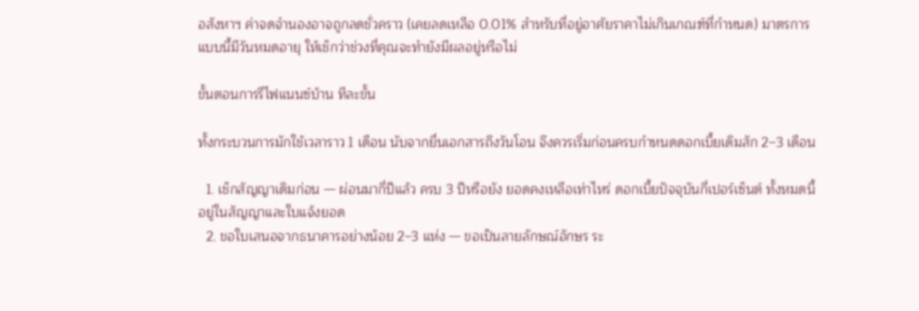อสังหาฯ ค่าจดจำนองอาจถูกลดชั่วคราว (เคยลดเหลือ 0.01% สำหรับที่อยู่อาศัยราคาไม่เกินเกณฑ์ที่กำหนด) มาตรการแบบนี้มีวันหมดอายุ ให้เช็กว่าช่วงที่คุณจะทำยังมีผลอยู่หรือไม่

ขั้นตอนการรีไฟแนนซ์บ้าน ทีละขั้น

ทั้งกระบวนการมักใช้เวลาราว 1 เดือน นับจากยื่นเอกสารถึงวันโอน จึงควรเริ่มก่อนครบกำหนดดอกเบี้ยเดิมสัก 2–3 เดือน

  1. เช็กสัญญาเดิมก่อน — ผ่อนมากี่ปีแล้ว ครบ 3 ปีหรือยัง ยอดคงเหลือเท่าไหร่ ดอกเบี้ยปัจจุบันกี่เปอร์เซ็นต์ ทั้งหมดนี้อยู่ในสัญญาและใบแจ้งยอด
  2. ขอใบเสนอจากธนาคารอย่างน้อย 2–3 แห่ง — ขอเป็นลายลักษณ์อักษร ระ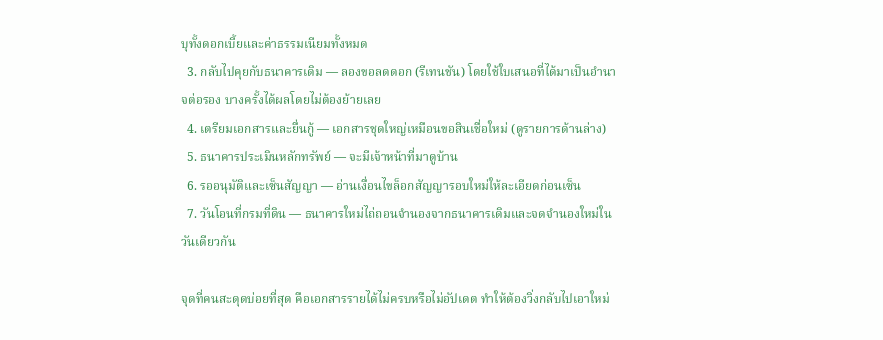บุทั้งดอกเบี้ยและค่าธรรมเนียมทั้งหมด
  3. กลับไปคุยกับธนาคารเดิม — ลองขอลดดอก (รีเทนชัน) โดยใช้ใบเสนอที่ได้มาเป็นอำนาจต่อรอง บางครั้งได้ผลโดยไม่ต้องย้ายเลย
  4. เตรียมเอกสารและยื่นกู้ — เอกสารชุดใหญ่เหมือนขอสินเชื่อใหม่ (ดูรายการด้านล่าง)
  5. ธนาคารประเมินหลักทรัพย์ — จะมีเจ้าหน้าที่มาดูบ้าน
  6. รออนุมัติและเซ็นสัญญา — อ่านเงื่อนไขล็อกสัญญารอบใหม่ให้ละเอียดก่อนเซ็น
  7. วันโอนที่กรมที่ดิน — ธนาคารใหม่ไถ่ถอนจำนองจากธนาคารเดิมและจดจำนองใหม่ในวันเดียวกัน

จุดที่คนสะดุดบ่อยที่สุด คือเอกสารรายได้ไม่ครบหรือไม่อัปเดต ทำให้ต้องวิ่งกลับไปเอาใหม่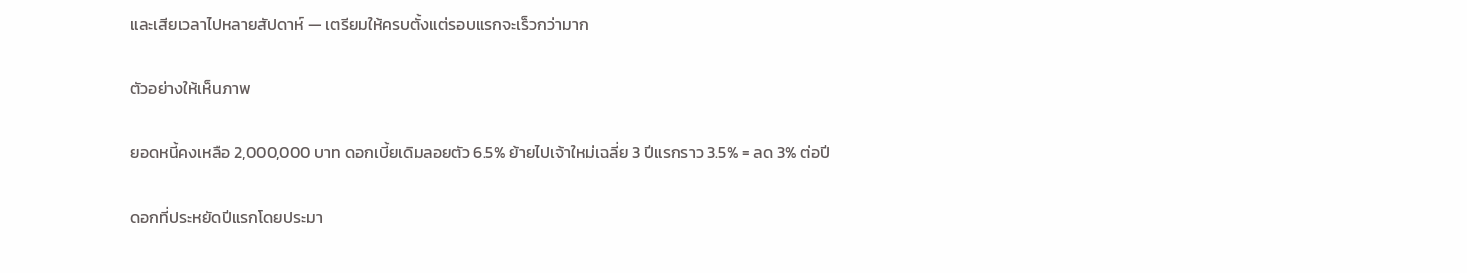และเสียเวลาไปหลายสัปดาห์ — เตรียมให้ครบตั้งแต่รอบแรกจะเร็วกว่ามาก

ตัวอย่างให้เห็นภาพ

ยอดหนี้คงเหลือ 2,000,000 บาท ดอกเบี้ยเดิมลอยตัว 6.5% ย้ายไปเจ้าใหม่เฉลี่ย 3 ปีแรกราว 3.5% = ลด 3% ต่อปี

ดอกที่ประหยัดปีแรกโดยประมา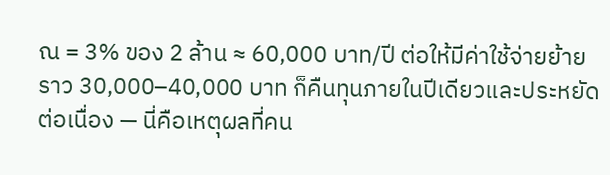ณ = 3% ของ 2 ล้าน ≈ 60,000 บาท/ปี ต่อให้มีค่าใช้จ่ายย้ายราว 30,000–40,000 บาท ก็คืนทุนภายในปีเดียวและประหยัดต่อเนื่อง — นี่คือเหตุผลที่คน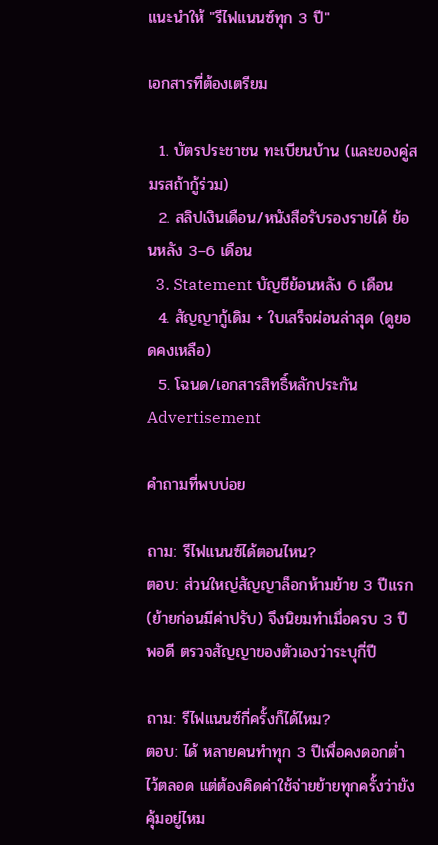แนะนำให้ "รีไฟแนนซ์ทุก 3 ปี"

เอกสารที่ต้องเตรียม

  1. บัตรประชาชน ทะเบียนบ้าน (และของคู่สมรสถ้ากู้ร่วม)
  2. สลิปเงินเดือน/หนังสือรับรองรายได้ ย้อนหลัง 3–6 เดือน
  3. Statement บัญชีย้อนหลัง 6 เดือน
  4. สัญญากู้เดิม + ใบเสร็จผ่อนล่าสุด (ดูยอดคงเหลือ)
  5. โฉนด/เอกสารสิทธิ์หลักประกัน
Advertisement

คำถามที่พบบ่อย

ถาม: รีไฟแนนซ์ได้ตอนไหน?
ตอบ: ส่วนใหญ่สัญญาล็อกห้ามย้าย 3 ปีแรก (ย้ายก่อนมีค่าปรับ) จึงนิยมทำเมื่อครบ 3 ปีพอดี ตรวจสัญญาของตัวเองว่าระบุกี่ปี

ถาม: รีไฟแนนซ์กี่ครั้งก็ได้ไหม?
ตอบ: ได้ หลายคนทำทุก 3 ปีเพื่อคงดอกต่ำไว้ตลอด แต่ต้องคิดค่าใช้จ่ายย้ายทุกครั้งว่ายังคุ้มอยู่ไหม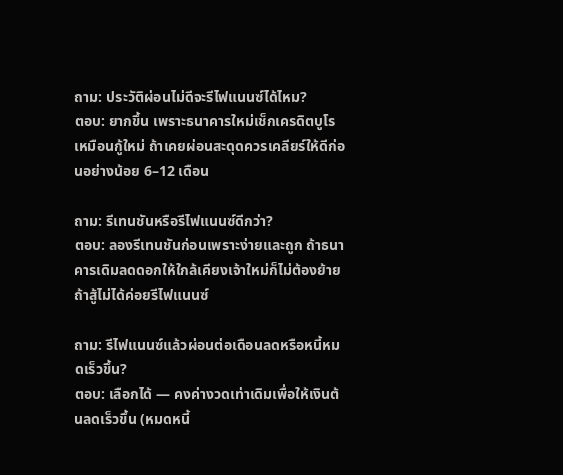ถาม: ประวัติผ่อนไม่ดีจะรีไฟแนนซ์ได้ไหม?
ตอบ: ยากขึ้น เพราะธนาคารใหม่เช็กเครดิตบูโรเหมือนกู้ใหม่ ถ้าเคยผ่อนสะดุดควรเคลียร์ให้ดีก่อนอย่างน้อย 6–12 เดือน

ถาม: รีเทนชันหรือรีไฟแนนซ์ดีกว่า?
ตอบ: ลองรีเทนชันก่อนเพราะง่ายและถูก ถ้าธนาคารเดิมลดดอกให้ใกล้เคียงเจ้าใหม่ก็ไม่ต้องย้าย ถ้าสู้ไม่ได้ค่อยรีไฟแนนซ์

ถาม: รีไฟแนนซ์แล้วผ่อนต่อเดือนลดหรือหนี้หมดเร็วขึ้น?
ตอบ: เลือกได้ — คงค่างวดเท่าเดิมเพื่อให้เงินต้นลดเร็วขึ้น (หมดหนี้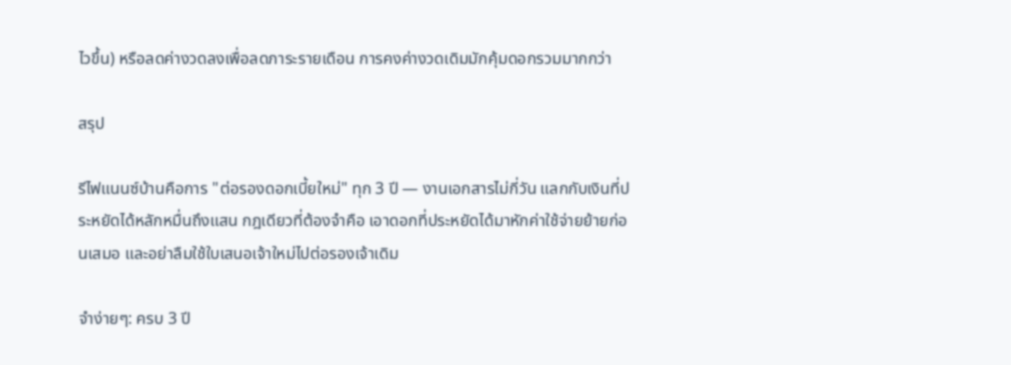ไวขึ้น) หรือลดค่างวดลงเพื่อลดภาระรายเดือน การคงค่างวดเดิมมักคุ้มดอกรวมมากกว่า

สรุป

รีไฟแนนซ์บ้านคือการ "ต่อรองดอกเบี้ยใหม่" ทุก 3 ปี — งานเอกสารไม่กี่วัน แลกกับเงินที่ประหยัดได้หลักหมื่นถึงแสน กฎเดียวที่ต้องจำคือ เอาดอกที่ประหยัดได้มาหักค่าใช้จ่ายย้ายก่อนเสมอ และอย่าลืมใช้ใบเสนอเจ้าใหม่ไปต่อรองเจ้าเดิม

จำง่ายๆ: ครบ 3 ปี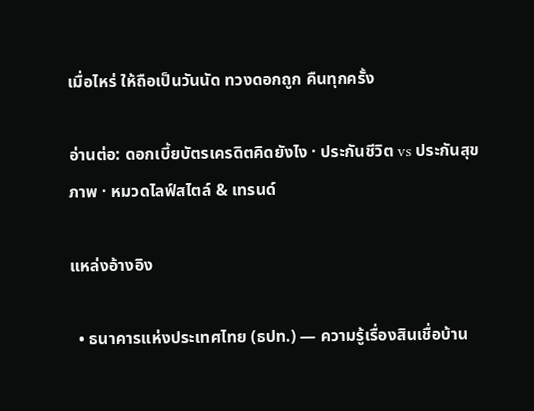เมื่อไหร่ ให้ถือเป็นวันนัด ทวงดอกถูก คืนทุกครั้ง

อ่านต่อ: ดอกเบี้ยบัตรเครดิตคิดยังไง · ประกันชีวิต vs ประกันสุขภาพ · หมวดไลฟ์สไตล์ & เทรนด์

แหล่งอ้างอิง

  • ธนาคารแห่งประเทศไทย (ธปท.) — ความรู้เรื่องสินเชื่อบ้าน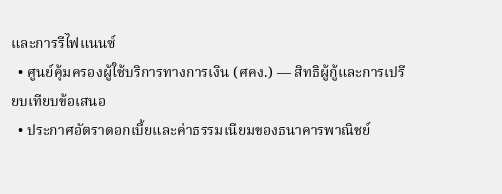และการรีไฟแนนซ์
  • ศูนย์คุ้มครองผู้ใช้บริการทางการเงิน (ศคง.) — สิทธิผู้กู้และการเปรียบเทียบข้อเสนอ
  • ประกาศอัตราดอกเบี้ยและค่าธรรมเนียมของธนาคารพาณิชย์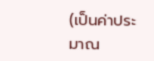(เป็นค่าประมาณ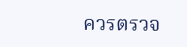ควรตรวจ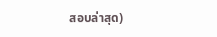สอบล่าสุด)